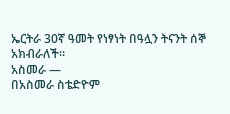ኤርትራ 30ኛ ዓመት የነፃነት በዓሏን ትናንት ሰኞ አክብራለች።
አስመራ —
በአስመራ ስቴድዮም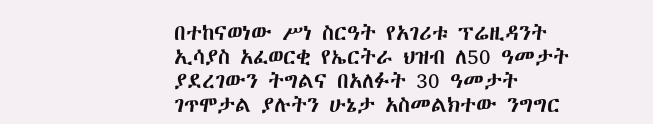በተከናወነው ሥነ ስርዓት የአገሪቱ ፕሬዚዳንት ኢሳያስ አፈወርቂ የኤርትራ ህዝብ ለ50 ዓመታት ያደረገውን ትግልና በአለፉት 30 ዓመታት ገጥሞታል ያሉትን ሁኔታ አስመልክተው ንግግር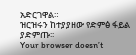አድርገዋል።
ዝርዝሩን ከተያያዘው የድምፅ ፋይል ያድምጡ፡፡
Your browser doesn’t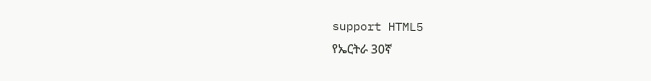support HTML5
የኤርትራ 30ኛ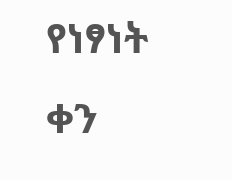የነፃነት ቀን